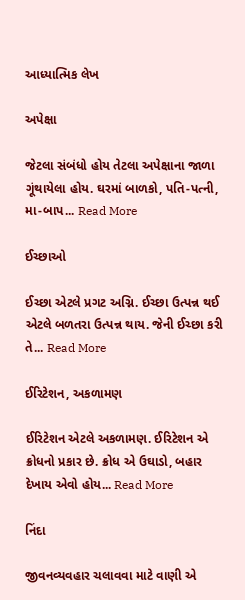આધ્યાત્મિક લેખ

અપેક્ષા

જેટલા સંબંધો હોય તેટલા અપેક્ષાના જાળા ગૂંથાયેલા હોય. ઘરમાં બાળકો, પતિ-પત્ની, મા-બાપ... Read More

ઈચ્છાઓ

ઈચ્છા એટલે પ્રગટ અગ્નિ. ઈચ્છા ઉત્પન્ન થઈ એટલે બળતરા ઉત્પન્ન થાય. જેની ઈચ્છા કરી તે... Read More

ઈરિટેશન, અકળામણ

ઈરિટેશન એટલે અકળામણ. ઈરિટેશન એ ક્રોધનો પ્રકાર છે. ક્રોધ એ ઉઘાડો, બહાર દેખાય એવો હોય... Read More

નિંદા

જીવનવ્યવહાર ચલાવવા માટે વાણી એ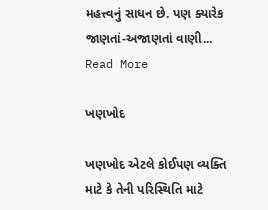મહત્ત્વનું સાધન છે. પણ ક્યારેક જાણતાં-અજાણતાં વાણી... Read More

ખણખોદ

ખણખોદ એટલે કોઈપણ વ્યક્તિ માટે કે તેની પરિસ્થિતિ માટે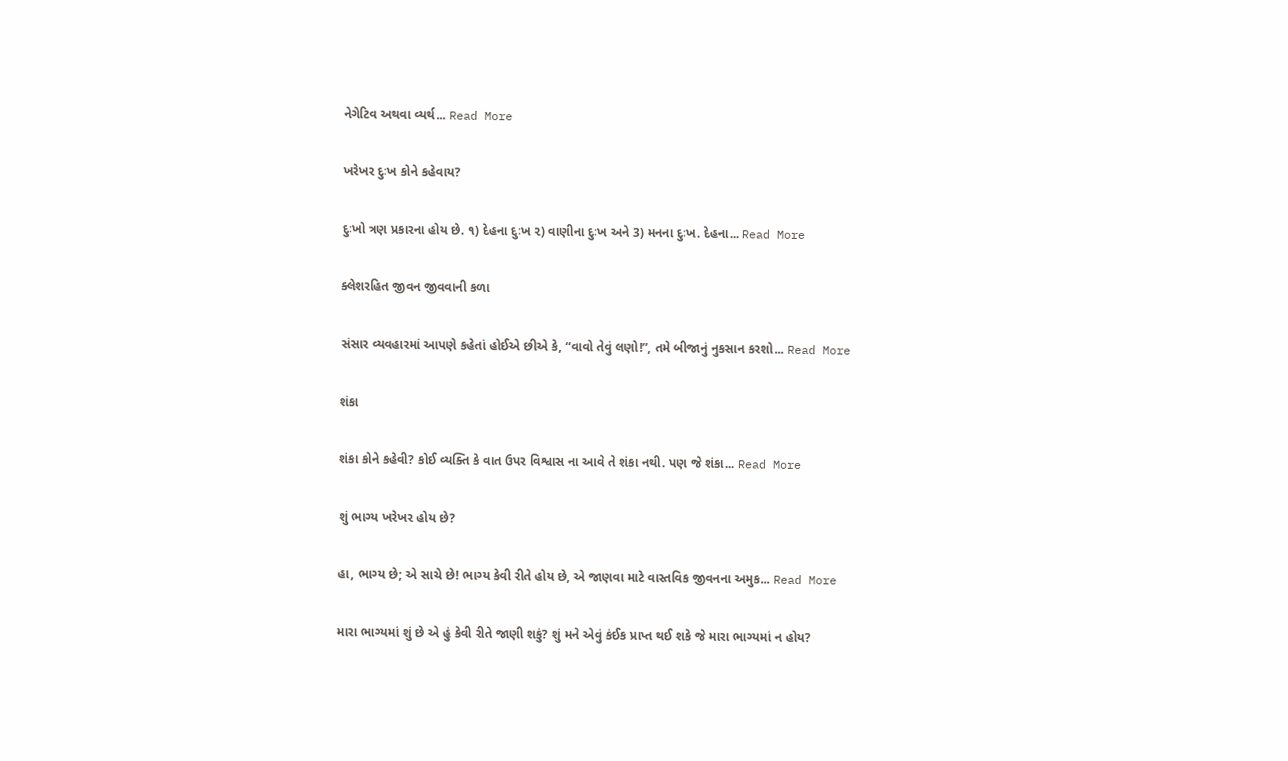નેગેટિવ અથવા વ્યર્થ... Read More

ખરેખર દુઃખ કોને કહેવાય?

દુઃખો ત્રણ પ્રકારના હોય છે. ૧) દેહના દુઃખ ૨) વાણીના દુઃખ અને 3) મનના દુઃખ. દેહના... Read More

ક્લેશરહિત જીવન જીવવાની કળા

સંસાર વ્યવહારમાં આપણે કહેતાં હોઈએ છીએ કે, “વાવો તેવું લણો!”, તમે બીજાનું નુકસાન કરશો... Read More

શંકા

શંકા કોને કહેવી? કોઈ વ્યક્તિ કે વાત ઉપર વિશ્વાસ ના આવે તે શંકા નથી. પણ જે શંકા... Read More

શું ભાગ્ય ખરેખર હોય છે?

હા, ભાગ્ય છે; એ સાચે છે! ભાગ્ય કેવી રીતે હોય છે, એ જાણવા માટે વાસ્તવિક જીવનના અમુક... Read More

મારા ભાગ્યમાં શું છે એ હું કેવી રીતે જાણી શકું? શું મને એવું કંઈક પ્રાપ્ત થઈ શકે જે મારા ભાગ્યમાં ન હોય?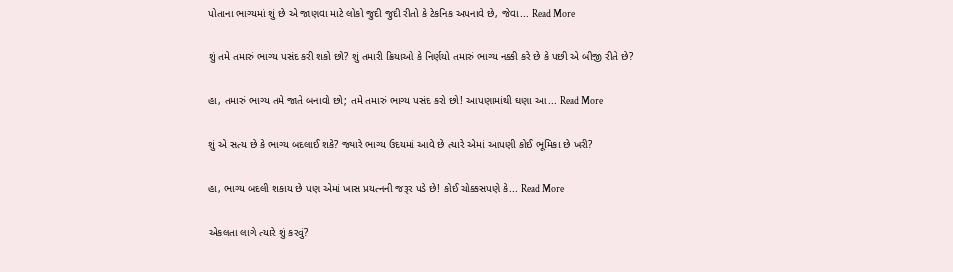પોતાના ભાગ્યમાં શું છે એ જાણવા માટે લોકો જુદી જુદી રીતો કે ટેકનિક અપનાવે છે, જેવા... Read More

શું તમે તમારું ભાગ્ય પસંદ કરી શકો છો? શું તમારી ક્રિયાઓ કે નિર્ણયો તમારું ભાગ્ય નક્કી કરે છે કે પછી એ બીજી રીતે છે?

હા, તમારું ભાગ્ય તમે જાતે બનાવો છો; તમે તમારું ભાગ્ય પસંદ કરો છો! આપણામાંથી ઘણા આ... Read More

શું એ સત્ય છે કે ભાગ્ય બદલાઈ શકે? જ્યારે ભાગ્ય ઉદયમાં આવે છે ત્યારે એમાં આપણી કોઈ ભૂમિકા છે ખરી?

હા, ભાગ્ય બદલી શકાય છે પણ એમાં ખાસ પ્રયત્નની જરૂર પડે છે! કોઈ ચોક્કસપણે કે... Read More

એકલતા લાગે ત્યારે શું કરવું?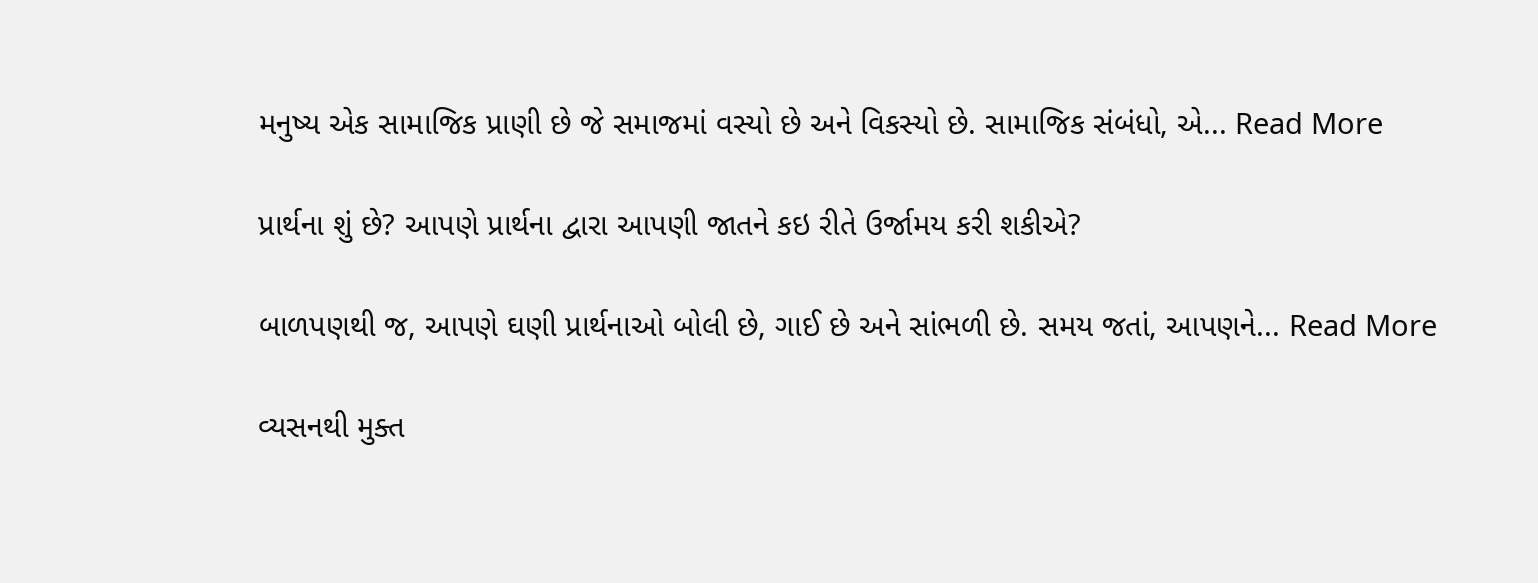મનુષ્ય એક સામાજિક પ્રાણી છે જે સમાજમાં વસ્યો છે અને વિકસ્યો છે. સામાજિક સંબંધો, એ... Read More

પ્રાર્થના શું છે? આપણે પ્રાર્થના દ્વારા આપણી જાતને કઇ રીતે ઉર્જામય કરી શકીએ?

બાળપણથી જ, આપણે ઘણી પ્રાર્થનાઓ બોલી છે, ગાઈ છે અને સાંભળી છે. સમય જતાં, આપણને... Read More

વ્યસનથી મુક્ત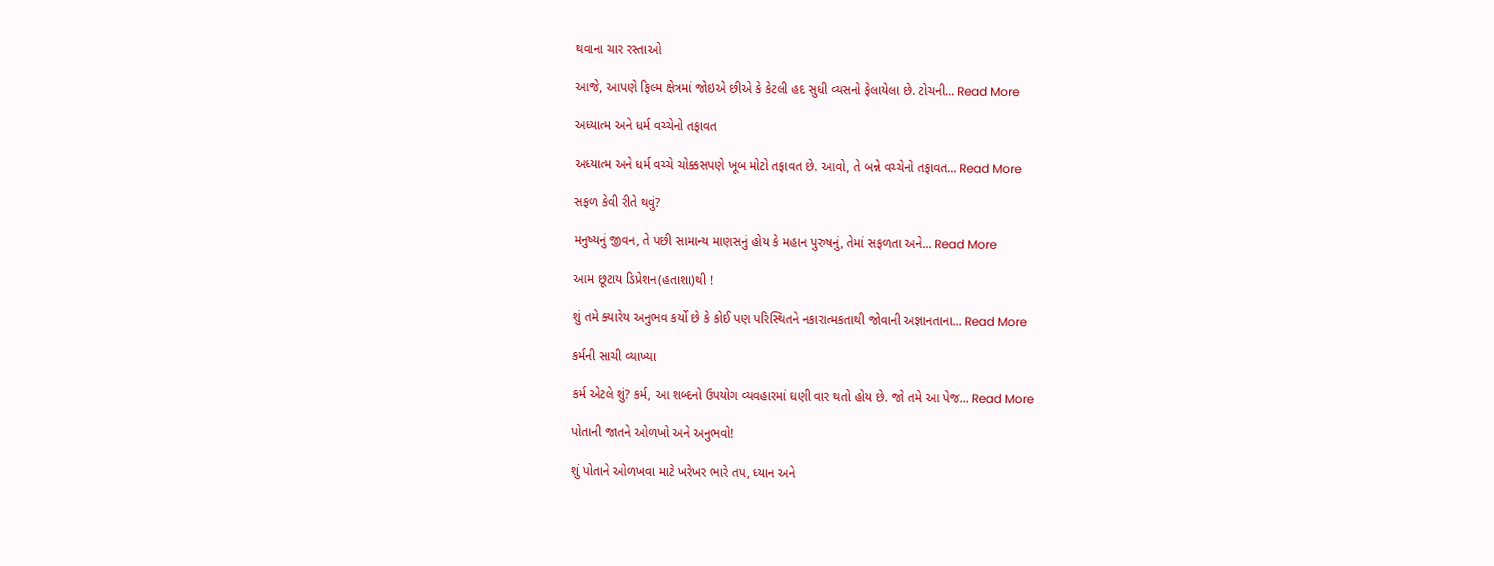થવાના ચાર રસ્તાઓ

આજે, આપણે ફિલ્મ ક્ષેત્રમાં જોઇએ છીએ કે કેટલી હદ સુધી વ્યસનો ફેલાયેલા છે. ટોચની... Read More

અધ્યાત્મ અને ધર્મ વચ્ચેનો તફાવત

અધ્યાત્મ અને ધર્મ વચ્ચે ચોક્કસપણે ખૂબ મોટો તફાવત છે. આવો, તે બન્ને વચ્ચેનો તફાવત... Read More

સફળ કેવી રીતે થવું?

મનુષ્યનું જીવન, તે પછી સામાન્ય માણસનું હોય કે મહાન પુરુષનું, તેમાં સફળતા અને... Read More

આમ છૂટાય ડિપ્રેશન(હતાશા)થી !

શું તમે ક્યારેય અનુભવ કર્યો છે કે કોઈ પણ પરિસ્થિતને નકારાત્મકતાથી જોવાની અજ્ઞાનતાના... Read More

કર્મની સાચી વ્યાખ્યા

કર્મ એટલે શું? કર્મ, આ શબ્દનો ઉપયોગ વ્યવહારમાં ઘણી વાર થતો હોય છે. જો તમે આ પેજ... Read More

પોતાની જાતને ઓળખો અને અનુભવો!

શું પોતાને ઓળખવા માટે ખરેખર ભારે તપ, ધ્યાન અને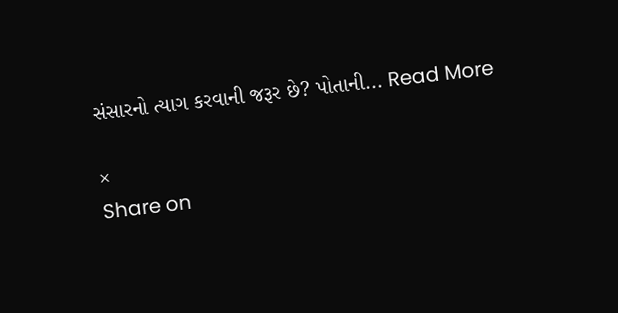સંસારનો ત્યાગ કરવાની જરૂર છે? પોતાની... Read More

×
Share on